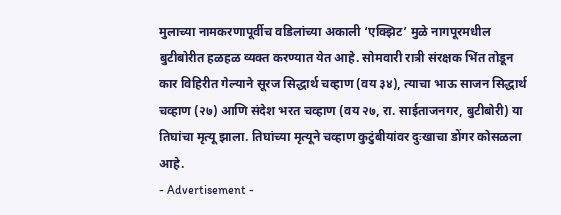मुलाच्या नामकरणापूर्वीच वडिलांच्या अकाली ‘एक्झिट’ मुळे नागपूरमधील बुटीबोरीत हळहळ व्यक्त करण्यात येत आहे. सोमवारी रात्री संरक्षक भिंत तोडून कार विहिरीत गेल्याने सूरज सिद्धार्थ चव्हाण (वय ३४), त्याचा भाऊ साजन सिद्धार्थ चव्हाण (२७) आणि संदेश भरत चव्हाण (वय २७, रा. साईताजनगर, बुटीबोरी) या तिघांचा मृत्यू झाला. तिघांच्या मृत्यूने चव्हाण कुटुंबीयांवर दुःखाचा डोंगर कोसळला आहे.
- Advertisement -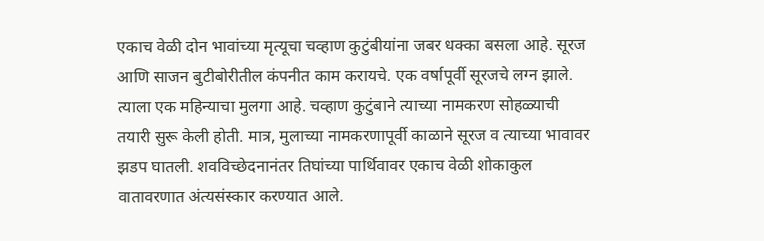एकाच वेळी दोन भावांच्या मृत्यूचा चव्हाण कुटुंबीयांना जबर धक्का बसला आहे. सूरज आणि साजन बुटीबोरीतील कंपनीत काम करायचे. एक वर्षापूर्वी सूरजचे लग्न झाले. त्याला एक महिन्याचा मुलगा आहे. चव्हाण कुटुंबाने त्याच्या नामकरण सोहळ्याची तयारी सुरू केली होती. मात्र, मुलाच्या नामकरणापूर्वी काळाने सूरज व त्याच्या भावावर झडप घातली. शवविच्छेदनानंतर तिघांच्या पार्थिवावर एकाच वेळी शोकाकुल वातावरणात अंत्यसंस्कार करण्यात आले.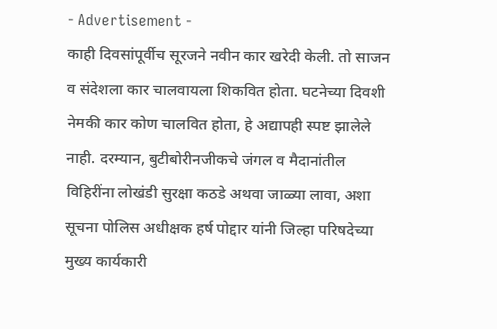- Advertisement -
काही दिवसांपूर्वीच सूरजने नवीन कार खरेदी केली. तो साजन व संदेशला कार चालवायला शिकवित होता. घटनेच्या दिवशी नेमकी कार कोण चालवित होता, हे अद्यापही स्पष्ट झालेले नाही. दरम्यान, बुटीबोरीनजीकचे जंगल व मैदानांतील विहिरींना लोखंडी सुरक्षा कठडे अथवा जाळ्या लावा, अशा सूचना पोलिस अधीक्षक हर्ष पोद्दार यांनी जिल्हा परिषदेच्या मुख्य कार्यकारी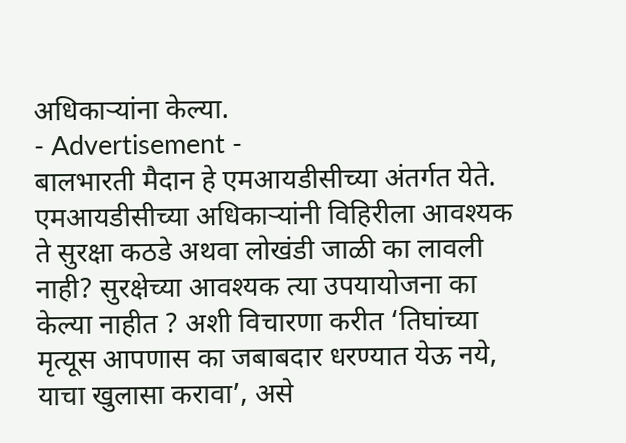अधिकाऱ्यांना केल्या.
- Advertisement -
बालभारती मैदान हे एमआयडीसीच्या अंतर्गत येते. एमआयडीसीच्या अधिकाऱ्यांनी विहिरीला आवश्यक ते सुरक्षा कठडे अथवा लोखंडी जाळी का लावली नाही? सुरक्षेच्या आवश्यक त्या उपयायोजना का केल्या नाहीत ? अशी विचारणा करीत ‘तिघांच्या मृत्यूस आपणास का जबाबदार धरण्यात येऊ नये, याचा खुलासा करावा’, असे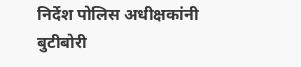निर्देश पोलिस अधीक्षकांनी बुटीबोरी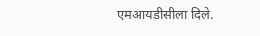एमआयडीसीला दिले.